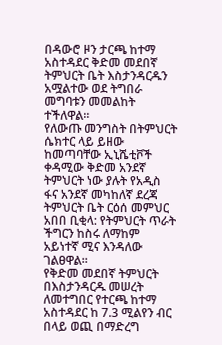በዳውሮ ዞን ታርጫ ከተማ አስተዳደር ቅድመ መደበኛ ትምህርት ቤት እስታንዳርዱን አሟልተው ወደ ትግበራ መግባቱን መመልከት ተችለዋል።
የለውጡ መንግስት በትምህርት ሴክተር ላይ ይዘው ከመጣባቸው ኢኒሼቲቮች ቀዳሚው ቅድመ አንደኛ ትምህርት ነው ያሉት የአዲስ ፋና አንደኛ መካከለኛ ደረጃ ትምህርት ቤት ርዕሰ መምህር አበበ ቢቂላ: የትምህርት ጥራት ችግርን ከስሩ ለማከም አይነተኛ ሚና እንዳለው ገልፀዋል።
የቅድመ መደበኛ ትምህርት በእስታንዳርዱ መሠረት ለመተግበር የተርጫ ከተማ አስተዳደር ከ 7.3 ሚልየን ብር በላይ ወጪ በማድረግ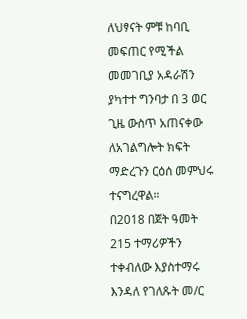ለህፃናት ምቹ ከባቢ መፍጠር የሚችል መመገቢያ አዳራሽን ያካተተ ግንባታ በ 3 ወር ጊዜ ውስጥ አጠናቀው ለአገልግሎት ክፍት ማድረጉን ርዕሰ መምህሩ ተናግረዋል።
በ2018 በጀት ዓመት 215 ተማሪዎችን ተቀብለው እያስተማሩ እንዳለ የገለጹት መ/ር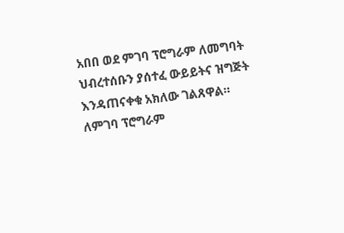አበበ ወደ ምገባ ፕሮግራም ለመግባት ህብረተሰቡን ያሰተፈ ውይይትና ዝግጅት እንዳጠናቀቁ አክለው ገልጸዋል።
ለምገባ ፕሮግራም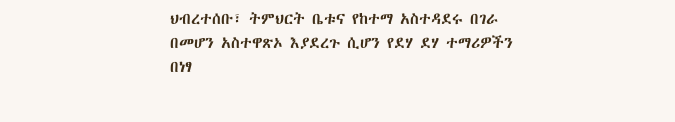ህብረተሰቡ፣ ትምህርት ቤቱና የከተማ አስተዳደሩ በገራ በመሆን አስተዋጽኦ እያደረጉ ሲሆን የደሃ ደሃ ተማሪዎችን በነፃ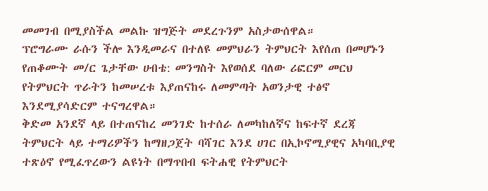መመገብ በሚያስችል መልኩ ዝግጅት መደረጉንም አስታውሰዋል።
ፕሮግራሙ ራሱን ችሎ እንዲመራና በተለዩ መምህራን ትምህርት እየሰጠ በመሆኑን የጠቆሙት መ/ር ጌታቸው ሀብቴ: መንግስት እየወሰደ ባለው ሪፎርም መርህ የትምህርት ጥራትን ከመሠረቱ እያጠናከሩ ለመምጣት አወንታዊ ተፅኖ እንደሚያሳድርም ተናግረዋል።
ቅድመ አንደኛ ላይ በተጠናከረ መንገድ ከተሰራ ለመካከለኛና ከፍተኛ ደረጃ ትምህርት ላይ ተማሪዎችን ከማዘጋጀት ባሻገር እንደ ሀገር በኢኮኖሚያዊና አካባቢያዊ ተጽዕኖ የሚፈጥረውን ልዩነት በማጥበብ ፍትሐዊ የትምህርት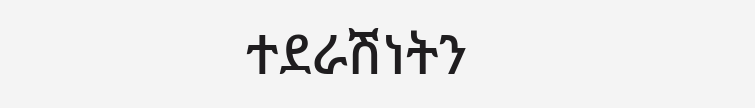ተደራሽነትን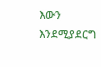እውን እንደሚያደርግ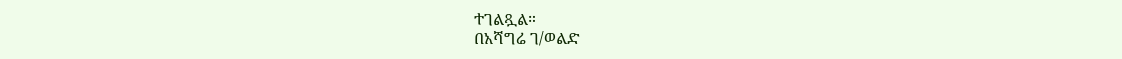ተገልጿል።
በአሻግሬ ገ/ወልድ